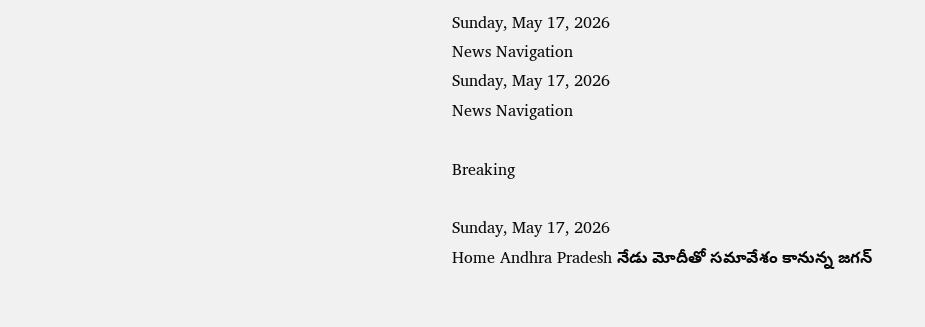Sunday, May 17, 2026
News Navigation
Sunday, May 17, 2026
News Navigation

Breaking

Sunday, May 17, 2026
Home Andhra Pradesh నేడు మోదీతో సమావేశం కానున్న జగన్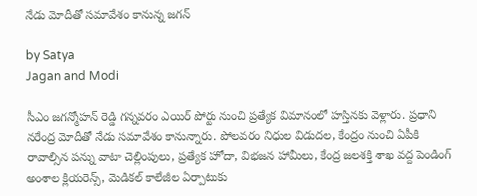నేడు మోదీతో సమావేశం కానున్న జగన్

by Satya
Jagan and Modi

సీఎం జగన్మోహన్ రెడ్డి గన్నవరం ఎయిర్ పోర్టు నుంచి ప్రత్యేక విమానంలో హస్తినకు వెళ్లారు. ప్రధాని నరేంద్ర మోదీతో నేడు సమావేశం కానున్నారు. పోలవరం నిధుల విడుదల, కేంద్రం నుంచి ఏపీకి రావాల్సిన పన్ను వాటా చెల్లింపులు, ప్రత్యేక హోదా, విభజన హామీలు, కేంద్ర జలశక్తి శాఖ వద్ద పెండింగ్ అంశాల క్లియరెన్స్, మెడికల్ కాలేజీల ఏర్పాటుకు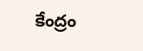కేంద్రం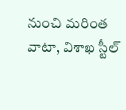నుంచి మరింత వాటా, విశాఖ స్టీల్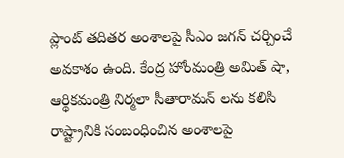ప్లాంట్ తదితర అంశాలపై సీఎం జగన్ చర్చించే అవకాశం ఉంది. కేంద్ర హోంమంత్రి అమిత్ షా, ఆర్థికమంత్రి నిర్మలా సీతారామన్ లను కలిసి రాష్ట్రానికి సంబంధించిన అంశాలపై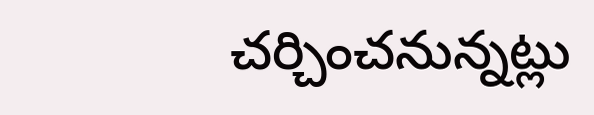చర్చించనున్నట్లు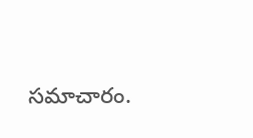సమాచారం.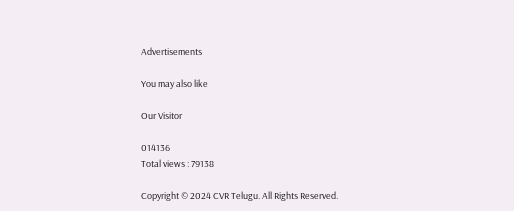Advertisements

You may also like

Our Visitor

014136
Total views : 79138

Copyright © 2024 CVR Telugu. All Rights Reserved.